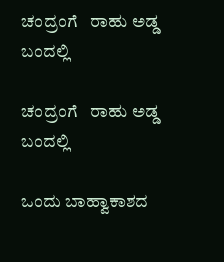ಚಂದ್ರಂಗೆ   ರಾಹು ಅಡ್ಡ ಬಂದಲ್ಲಿ

ಚಂದ್ರಂಗೆ   ರಾಹು ಅಡ್ಡ ಬಂದಲ್ಲಿ

ಒಂದು ಬಾಹ್ವಾಕಾಶದ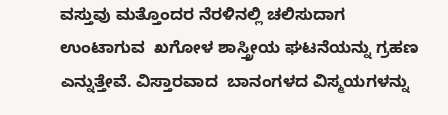ವಸ್ತುವು ಮತ್ತೊಂದರ ನೆರಳಿನಲ್ಲಿ ಚಲಿಸುದಾಗ ಉಂಟಾಗುವ  ಖಗೋಳ ಶಾಸ್ತ್ರೀಯ ಘಟನೆಯನ್ನು ಗ್ರಹಣ ಎನ್ನುತ್ತೇವೆ. ವಿಸ್ತಾರವಾದ  ಬಾನಂಗಳದ ವಿಸ್ಮಯಗಳನ್ನು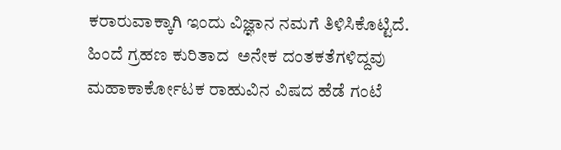ಕರಾರುವಾಕ್ಕಾಗಿ ಇಂದು ವಿಜ್ಞಾನ ನಮಗೆ ತಿಳಿಸಿಕೊಟ್ಟಿದೆ. ಹಿಂದೆ ಗ್ರಹಣ ಕುರಿತಾದ  ಅನೇಕ ದಂತಕತೆಗಳಿದ್ದವು ಮಹಾಕಾರ್ಕೋಟಕ ರಾಹುವಿನ ವಿಷದ ಹೆಡೆ ಗಂಟೆ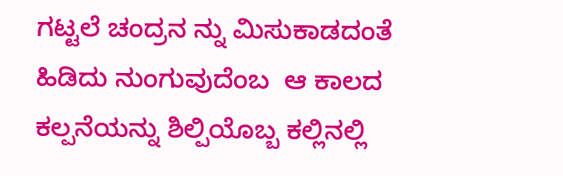ಗಟ್ಟಲೆ ಚಂದ್ರನ ನ್ನು ಮಿಸುಕಾಡದಂತೆ ಹಿಡಿದು ನುಂಗುವುದೆಂಬ  ಆ ಕಾಲದ ಕಲ್ಪನೆಯನ್ನು ಶಿಲ್ಪಿಯೊಬ್ಬ ಕಲ್ಲಿನಲ್ಲಿ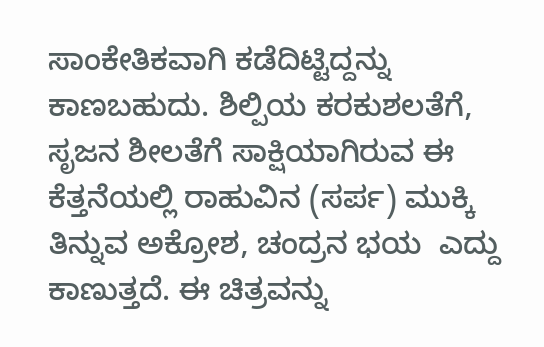ಸಾಂಕೇತಿಕವಾಗಿ ಕಡೆದಿಟ್ಟಿದ್ದನ್ನು ಕಾಣಬಹುದು. ಶಿಲ್ಪಿಯ ಕರಕುಶಲತೆಗೆ, ಸೃಜನ ಶೀಲತೆಗೆ ಸಾಕ್ಷಿಯಾಗಿರುವ ಈ ಕೆತ್ತನೆಯಲ್ಲಿ ರಾಹುವಿನ (ಸರ್ಪ) ಮುಕ್ಕಿ  ತಿನ್ನುವ ಅಕ್ರೋಶ, ಚಂದ್ರನ ಭಯ  ಎದ್ದು ಕಾಣುತ್ತದೆ. ಈ ಚಿತ್ರವನ್ನು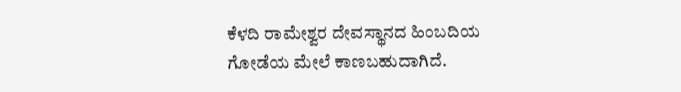ಕೆಳದಿ ರಾಮೇಶ್ವರ ದೇವಸ್ಥಾನದ ಹಿಂಬದಿಯ ಗೋಡೆಯ ಮೇಲೆ ಕಾಣಬಹುದಾಗಿದೆ.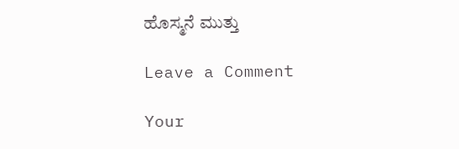ಹೊಸ್ಮನೆ ಮುತ್ತು

Leave a Comment

Your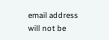email address will not be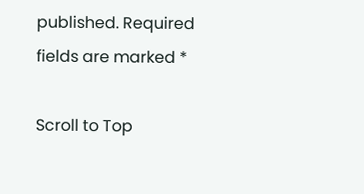published. Required fields are marked *

Scroll to Top